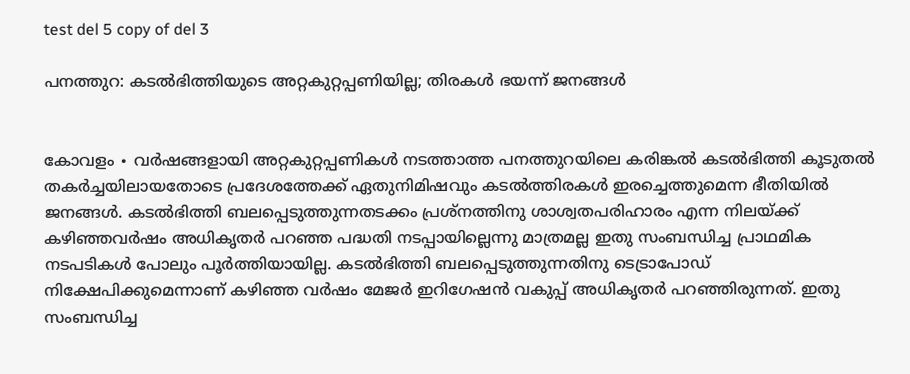test del 5 copy of del 3

പനത്തുറ: കടൽഭിത്തിയുടെ അറ്റകുറ്റപ്പണിയില്ല; തിരകൾ ഭയന്ന് ജനങ്ങൾ


കോവളം ∙ വർഷങ്ങളായി അറ്റകുറ്റപ്പണികൾ നടത്താത്ത പനത്തുറയിലെ കരിങ്കൽ കടൽഭിത്തി കൂടുതൽ തകർച്ചയിലായതോടെ പ്രദേശത്തേക്ക് ഏതുനിമിഷവും കടൽത്തിരകൾ ഇരച്ചെത്തുമെന്ന ഭീതിയിൽ ജനങ്ങൾ. കടൽഭിത്തി ബലപ്പെടുത്തുന്നതടക്കം പ്രശ്നത്തിനു ശാശ്വതപരിഹാരം എന്ന നിലയ്ക്ക് കഴിഞ്ഞവർഷം അധികൃതർ പറഞ്ഞ പദ്ധതി നടപ്പായില്ലെന്നു മാത്രമല്ല ഇതു സംബന്ധിച്ച പ്രാഥമിക നടപടികൾ പോലും പൂർത്തിയായില്ല. കടൽഭിത്തി ബലപ്പെടുത്തുന്നതിനു ടെട്രാപോഡ് നിക്ഷേപിക്കുമെന്നാണ് കഴിഞ്ഞ വർഷം മേജർ ഇറിഗേഷൻ വകുപ്പ് അധികൃതർ പറഞ്ഞിരുന്നത്. ഇതു സംബന്ധിച്ച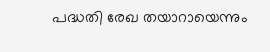പദ്ധതി രേഖ തയാറായെന്നും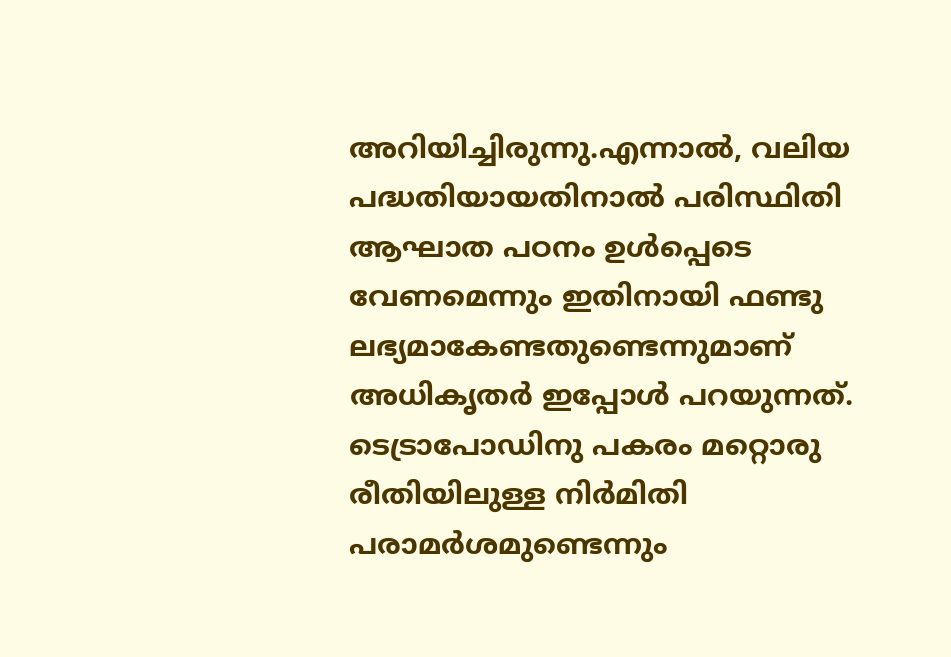അറിയിച്ചിരുന്നു.എന്നാൽ, വലിയ പദ്ധതിയായതിനാൽ പരിസ്ഥിതി ആഘാത പഠനം ഉൾപ്പെടെ വേണമെന്നും ഇതിനായി ഫണ്ടു ലഭ്യമാകേണ്ടതുണ്ടെന്നുമാണ് അധികൃതർ ഇപ്പോൾ പറയുന്നത്. ടെട്രാപോഡിനു പകരം മറ്റൊരു രീതിയിലുള്ള നിർമിതി പരാമർശമുണ്ടെന്നും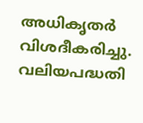അധികൃതർ വിശദീകരിച്ചു. വലിയപദ്ധതി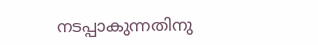നടപ്പാകുന്നതിനു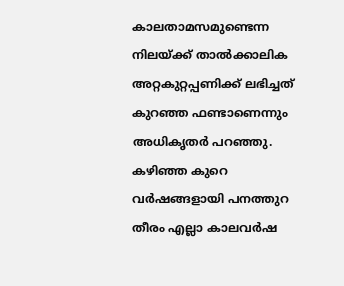കാലതാമസമുണ്ടെന്ന നിലയ്ക്ക് താൽക്കാലിക അറ്റകുറ്റപ്പണിക്ക് ലഭിച്ചത് കുറഞ്ഞ ഫണ്ടാണെന്നും അധികൃതർ പറഞ്ഞു. കഴിഞ്ഞ കുറെ വർഷങ്ങളായി പനത്തുറ തീരം എല്ലാ കാലവർഷ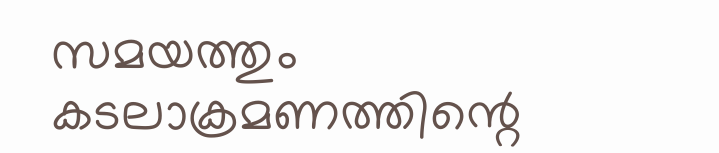സമയത്തും കടലാക്രമണത്തിന്റെ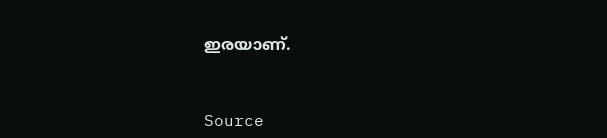ഇരയാണ്.


Source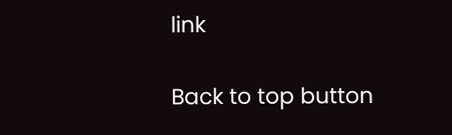link

Back to top button